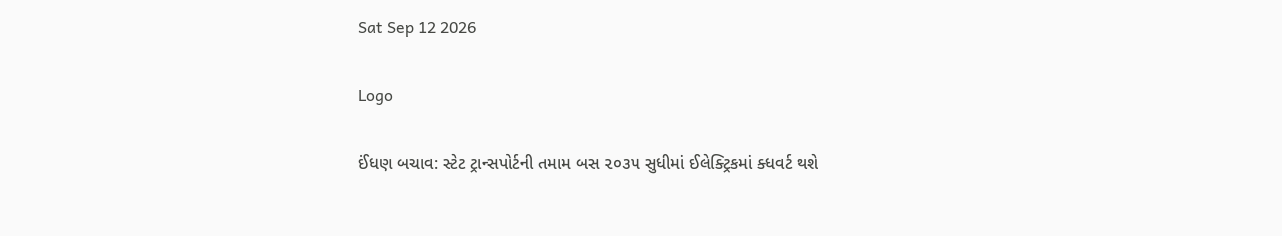Sat Sep 12 2026

Logo

ઈંધણ બચાવ: સ્ટેટ ટ્રાન્સપોર્ટની તમામ બસ ૨૦૩૫ સુધીમાં ઈલેક્ટ્રિકમાં ક્ધવર્ટ થશે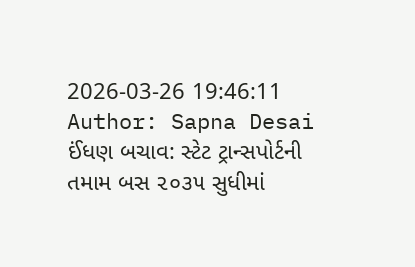2026-03-26 19:46:11
Author: Sapna Desai
ઈંધણ બચાવ: સ્ટેટ ટ્રાન્સપોર્ટની તમામ બસ ૨૦૩૫ સુધીમાં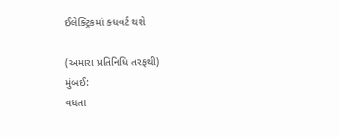ઈલેક્ટ્રિકમાં ક્ધવર્ટ થશે

(અમારા પ્રતિનિધિ તરફથી)
મુંબઈ:
વધતા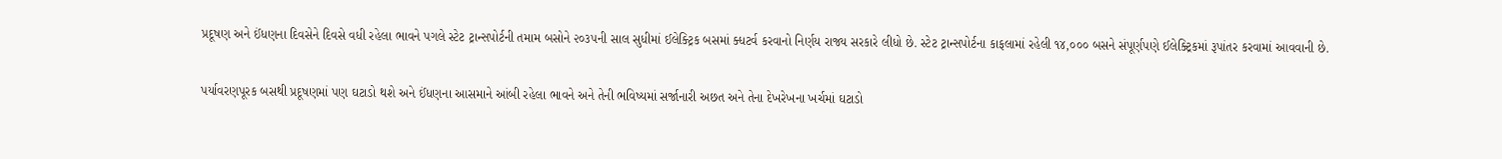પ્રદૂષણ અને ઈંધણના દિવસેને દિવસે વધી રહેલા ભાવને પગલે સ્ટેટ ટ્રાન્સપોર્ટની તમામ બસોને ૨૦૩૫ની સાલ સુધીમાં ઈલેક્ટ્રિક બસમાં ક્ધટર્વ કરવાનો નિર્ણય રાજ્ય સરકારે લીધો છે. સ્ટેટ ટ્રાન્સપોર્ટના કાફલામાં રહેલી ૧૪,૦૦૦ બસને સંપૂર્ણપણે ઈલેક્ટ્રિકમાં રૂપાંતર કરવામાં આવવાની છે.

પર્યાવરણપૂરક બસથી પ્રદૂષણમાં પણ ઘટાડો થશે અને ઈંધણના આસમાને આંબી રહેલા ભાવને અને તેની ભવિષ્યમાં સર્જાનારી અછત અને તેના દેખરેખના ખર્ચમાં ઘટાડો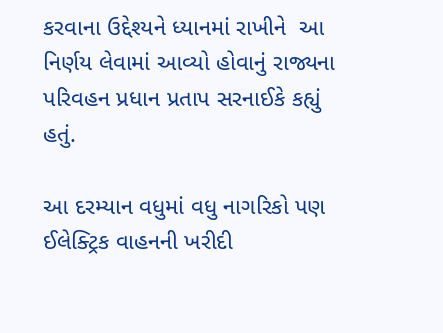કરવાના ઉદ્દેશ્યને ધ્યાનમાં રાખીને  આ નિર્ણય લેવામાં આવ્યો હોવાનું રાજ્યના પરિવહન પ્રધાન પ્રતાપ સરનાઈકે કહ્યું હતું.

આ દરમ્યાન વધુમાં વધુ નાગરિકો પણ ઈલેક્ટ્રિક વાહનની ખરીદી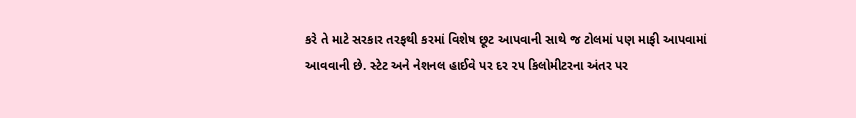કરે તે માટે સરકાર તરફથી કરમાં વિશેષ છૂટ આપવાની સાથે જ ટોલમાં પણ માફી આપવામાં આવવાની છે. સ્ટેટ અને નેશનલ હાઈવે પર દર ૨૫ કિલોમીટરના અંતર પર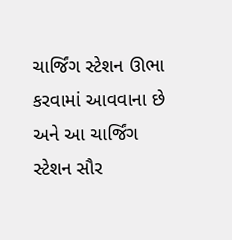ચાર્જિંગ સ્ટેશન ઊભા કરવામાં આવવાના છે અને આ ચાર્જિંગ સ્ટેશન સૌર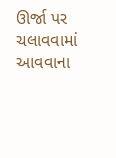ઊર્જા પર ચલાવવામાં આવવાના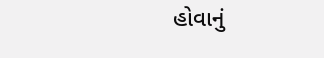હોવાનું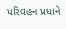પરિવહન પ્રધાને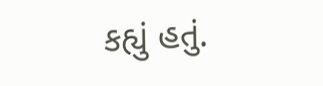કહ્યું હતું.